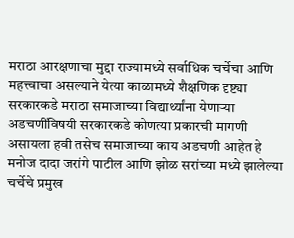मराठा आरक्षणाचा मुद्दा राज्यामध्ये सर्वाधिक चर्चेचा आणि महत्त्वाचा असल्याने येत्या काळामध्ये शैक्षणिक दृष्ट्या सरकारकडे मराठा समाजाच्या विद्यार्थ्यांना येणाऱ्या अडचणींविषयी सरकारकडे कोणत्या प्रकारची मागणी असायला हवी तसेच समाजाच्या काय अडचणी आहेत हे मनोज दादा जरांगे पाटील आणि झोळ सरांच्या मध्ये झालेल्या चर्चेचे प्रमुख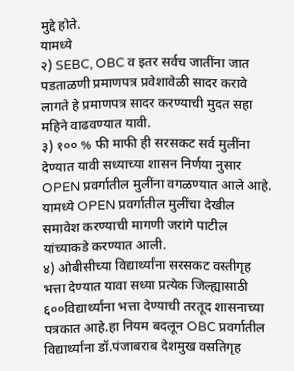मुद्दे होते.
यामध्ये
२) SEBC, OBC व इतर सर्वच जातींना जात पडताळणी प्रमाणपत्र प्रवेशावेळी सादर करावे लागते हे प्रमाणपत्र सादर करण्याची मुदत सहा महिने वाढवण्यात यावी.
३) १०० % फी माफी ही सरसकट सर्व मुलींना देण्यात यावी सध्याच्या शासन निर्णया नुसार OPEN प्रवर्गातील मुलींना वगळण्यात आले आहे. यामध्ये OPEN प्रवर्गातील मुलींचा देखील समावेश करण्याची मागणी जरांगे पाटील यांच्याकडे करण्यात आली.
४) ओबीसीच्या विद्यार्थ्यांना सरसकट वस्तीगृह भत्ता देण्यात यावा सध्या प्रत्येक जिल्ह्यासाठी ६००विद्यार्थ्यांना भत्ता देण्याची तरतूद शासनाच्या पत्रकात आहे.हा नियम बदलून OBC प्रवर्गातील विद्यार्थ्यांना डॉ.पंजाबराब देशमुख वसतिगृह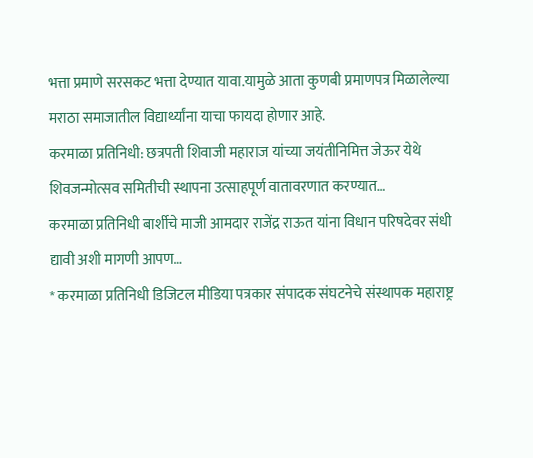भत्ता प्रमाणे सरसकट भत्ता देण्यात यावा.यामुळे आता कुणबी प्रमाणपत्र मिळालेल्या मराठा समाजातील विद्यार्थ्यांना याचा फायदा होणार आहे.
करमाळा प्रतिनिधी: छत्रपती शिवाजी महाराज यांच्या जयंतीनिमित्त जेऊर येथे शिवजन्मोत्सव समितीची स्थापना उत्साहपूर्ण वातावरणात करण्यात…
करमाळा प्रतिनिधी बार्शीचे माजी आमदार राजेंद्र राऊत यांना विधान परिषदेवर संधी द्यावी अशी मागणी आपण…
* करमाळा प्रतिनिधी डिजिटल मीडिया पत्रकार संपादक संघटनेचे संस्थापक महाराष्ट्र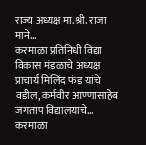राज्य अध्यक्ष मा.श्री. राजा माने…
करमाळा प्रतिनिधी विद्या विकास मंडळाचे अध्यक्ष प्राचार्य मिलिंद फंड यांचे वडील, कर्मवीर आण्णासाहेब जगताप विद्यालयाचे…
करमाळा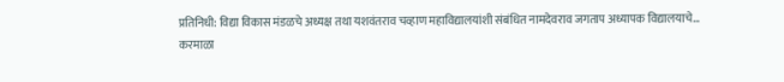प्रतिनिधी: विद्या विकास मंडळचे अध्यक्ष तथा यशवंतराव चव्हाण महाविद्यालयांशी संबंधित नामदेवराव जगताप अध्यापक विद्यालयाचे…
करमाळा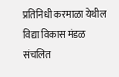प्रतिनिधी करमाळा येथील विद्या विकास मंडळ संचलित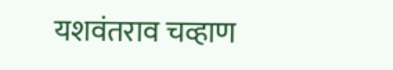यशवंतराव चव्हाण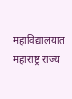महाविद्यालयात महाराष्ट्र राज्य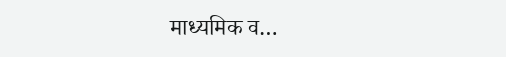माध्यमिक व…